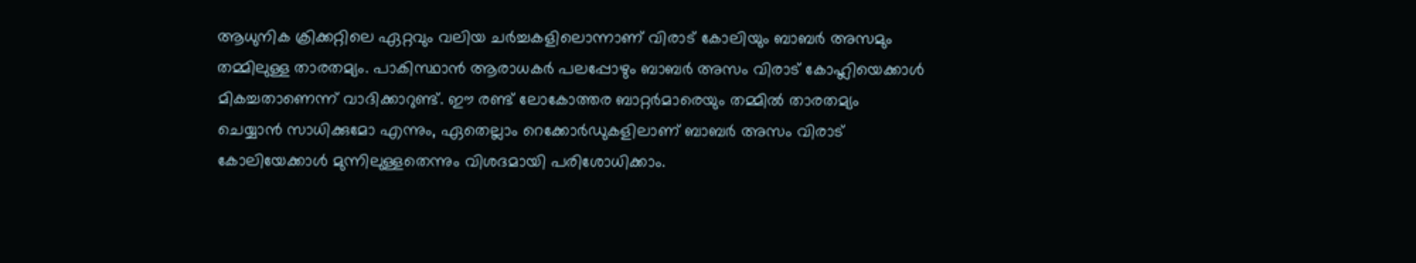ആധുനിക ക്രിക്കറ്റിലെ ഏറ്റവും വലിയ ചർച്ചകളിലൊന്നാണ് വിരാട് കോലിയും ബാബർ അസമും തമ്മിലുള്ള താരതമ്യം. പാകിസ്ഥാൻ ആരാധകർ പലപ്പോഴും ബാബർ അസം വിരാട് കോഹ്ലിയെക്കാൾ മികച്ചതാണെന്ന് വാദിക്കാറുണ്ട്. ഈ രണ്ട് ലോകോത്തര ബാറ്റർമാരെയും തമ്മിൽ താരതമ്യം ചെയ്യാൻ സാധിക്കുമോ എന്നും, ഏതെല്ലാം റെക്കോർഡുകളിലാണ് ബാബർ അസം വിരാട് കോലിയേക്കാൾ മുന്നിലുള്ളതെന്നും വിശദമായി പരിശോധിക്കാം.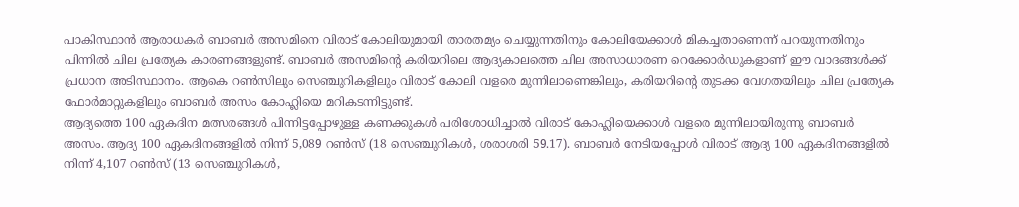പാകിസ്ഥാൻ ആരാധകർ ബാബർ അസമിനെ വിരാട് കോലിയുമായി താരതമ്യം ചെയ്യുന്നതിനും കോലിയേക്കാൾ മികച്ചതാണെന്ന് പറയുന്നതിനും പിന്നിൽ ചില പ്രത്യേക കാരണങ്ങളുണ്ട്. ബാബർ അസമിന്റെ കരിയറിലെ ആദ്യകാലത്തെ ചില അസാധാരണ റെക്കോർഡുകളാണ് ഈ വാദങ്ങൾക്ക് പ്രധാന അടിസ്ഥാനം. ആകെ റൺസിലും സെഞ്ചുറികളിലും വിരാട് കോലി വളരെ മുന്നിലാണെങ്കിലും, കരിയറിന്റെ തുടക്ക വേഗതയിലും ചില പ്രത്യേക ഫോർമാറ്റുകളിലും ബാബർ അസം കോഹ്ലിയെ മറികടന്നിട്ടുണ്ട്.
ആദ്യത്തെ 100 ഏകദിന മത്സരങ്ങൾ പിന്നിട്ടപ്പോഴുള്ള കണക്കുകൾ പരിശോധിച്ചാൽ വിരാട് കോഹ്ലിയെക്കാൾ വളരെ മുന്നിലായിരുന്നു ബാബർ അസം. ആദ്യ 100 ഏകദിനങ്ങളിൽ നിന്ന് 5,089 റൺസ് (18 സെഞ്ചുറികൾ, ശരാശരി 59.17). ബാബർ നേടിയപ്പോൾ വിരാട് ആദ്യ 100 ഏകദിനങ്ങളിൽ നിന്ന് 4,107 റൺസ് (13 സെഞ്ചുറികൾ,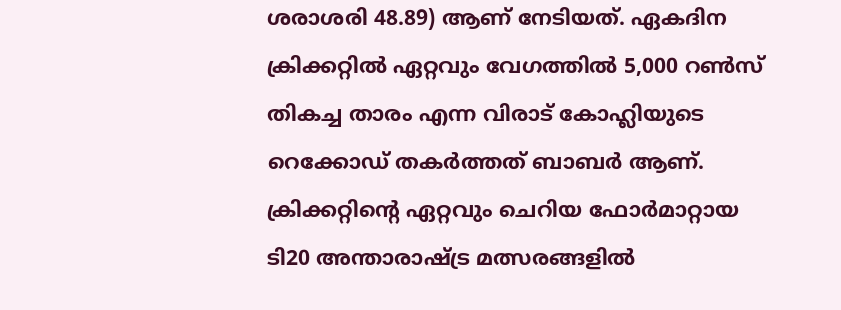ശരാശരി 48.89) ആണ് നേടിയത്. ഏകദിന ക്രിക്കറ്റിൽ ഏറ്റവും വേഗത്തിൽ 5,000 റൺസ് തികച്ച താരം എന്ന വിരാട് കോഹ്ലിയുടെ റെക്കോഡ് തകർത്തത് ബാബർ ആണ്.
ക്രിക്കറ്റിന്റെ ഏറ്റവും ചെറിയ ഫോർമാറ്റായ ടി20 അന്താരാഷ്ട്ര മത്സരങ്ങളിൽ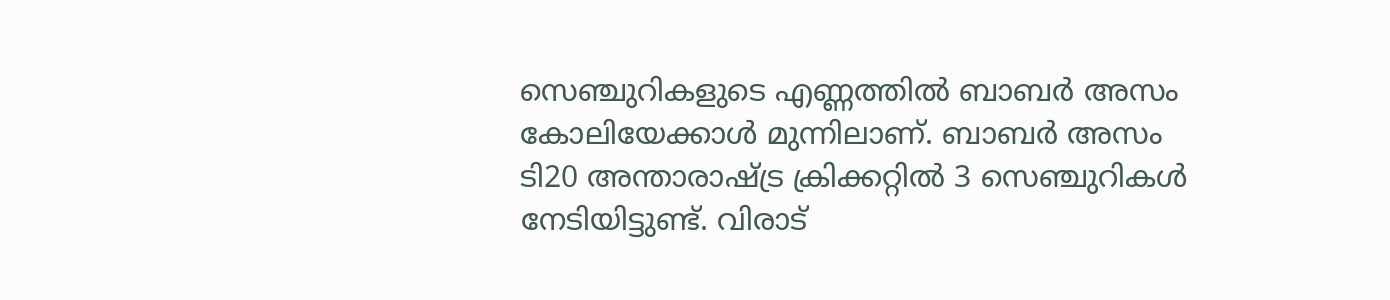സെഞ്ചുറികളുടെ എണ്ണത്തിൽ ബാബർ അസം കോലിയേക്കാൾ മുന്നിലാണ്. ബാബർ അസം ടി20 അന്താരാഷ്ട്ര ക്രിക്കറ്റിൽ 3 സെഞ്ചുറികൾ നേടിയിട്ടുണ്ട്. വിരാട്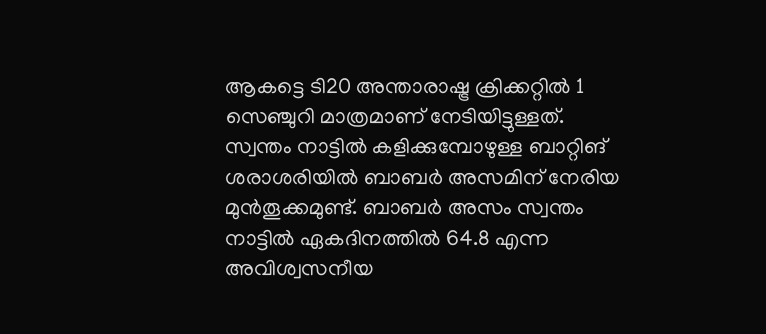ആകട്ടെ ടി20 അന്താരാഷ്ട്ര ക്രിക്കറ്റിൽ 1 സെഞ്ചുറി മാത്രമാണ് നേടിയിട്ടുള്ളത്.
സ്വന്തം നാട്ടിൽ കളിക്കുമ്പോഴുള്ള ബാറ്റിങ് ശരാശരിയിൽ ബാബർ അസമിന് നേരിയ മുൻതൂക്കമുണ്ട്. ബാബർ അസം സ്വന്തം നാട്ടിൽ ഏകദിനത്തിൽ 64.8 എന്ന അവിശ്വസനീയ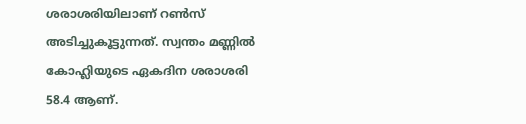ശരാശരിയിലാണ് റൺസ് അടിച്ചുകൂട്ടുന്നത്. സ്വന്തം മണ്ണിൽ കോഹ്ലിയുടെ ഏകദിന ശരാശരി 58.4 ആണ്.